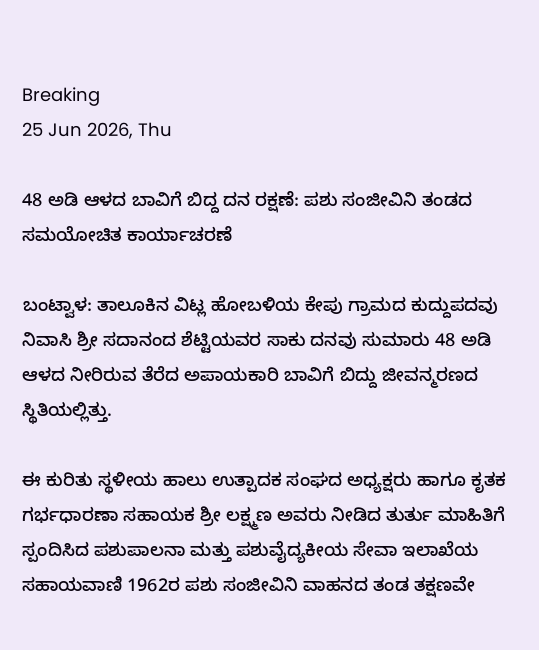Breaking
25 Jun 2026, Thu

48 ಅಡಿ ಆಳದ ಬಾವಿಗೆ ಬಿದ್ದ ದನ ರಕ್ಷಣೆ: ಪಶು ಸಂಜೀವಿನಿ ತಂಡದ ಸಮಯೋಚಿತ ಕಾರ್ಯಾಚರಣೆ

ಬಂಟ್ವಾಳ: ತಾಲೂಕಿನ ವಿಟ್ಲ ಹೋಬಳಿಯ ಕೇಪು ಗ್ರಾಮದ ಕುದ್ದುಪದವು ನಿವಾಸಿ ಶ್ರೀ ಸದಾನಂದ ಶೆಟ್ಟಿಯವರ ಸಾಕು ದನವು ಸುಮಾರು 48 ಅಡಿ ಆಳದ ನೀರಿರುವ ತೆರೆದ ಅಪಾಯಕಾರಿ ಬಾವಿಗೆ ಬಿದ್ದು ಜೀವನ್ಮರಣದ ಸ್ಥಿತಿಯಲ್ಲಿತ್ತು.

ಈ ಕುರಿತು ಸ್ಥಳೀಯ ಹಾಲು ಉತ್ಪಾದಕ ಸಂಘದ ಅಧ್ಯಕ್ಷರು ಹಾಗೂ ಕೃತಕ ಗರ್ಭಧಾರಣಾ ಸಹಾಯಕ ಶ್ರೀ ಲಕ್ಷ್ಮಣ ಅವರು ನೀಡಿದ ತುರ್ತು ಮಾಹಿತಿಗೆ ಸ್ಪಂದಿಸಿದ ಪಶುಪಾಲನಾ ಮತ್ತು ಪಶುವೈದ್ಯಕೀಯ ಸೇವಾ ಇಲಾಖೆಯ ಸಹಾಯವಾಣಿ 1962ರ ಪಶು ಸಂಜೀವಿನಿ ವಾಹನದ ತಂಡ ತಕ್ಷಣವೇ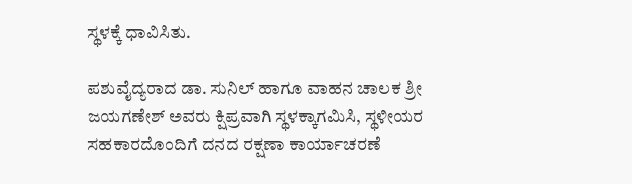ಸ್ಥಳಕ್ಕೆ ಧಾವಿಸಿತು.

ಪಶುವೈದ್ಯರಾದ ಡಾ. ಸುನಿಲ್ ಹಾಗೂ ವಾಹನ ಚಾಲಕ ಶ್ರೀ ಜಯಗಣೇಶ್ ಅವರು ಕ್ಷಿಪ್ರವಾಗಿ ಸ್ಥಳಕ್ಕಾಗಮಿಸಿ, ಸ್ಥಳೀಯರ ಸಹಕಾರದೊಂದಿಗೆ ದನದ ರಕ್ಷಣಾ ಕಾರ್ಯಾಚರಣೆ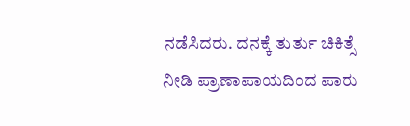ನಡೆಸಿದರು. ದನಕ್ಕೆ ತುರ್ತು ಚಿಕಿತ್ಸೆ ನೀಡಿ ಪ್ರಾಣಾಪಾಯದಿಂದ ಪಾರು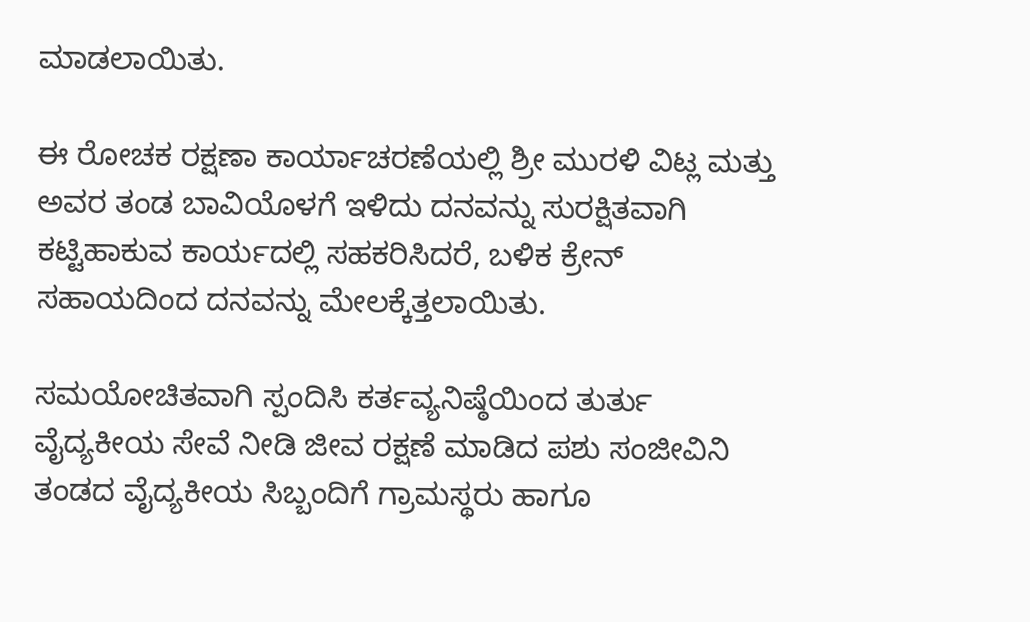ಮಾಡಲಾಯಿತು.

ಈ ರೋಚಕ ರಕ್ಷಣಾ ಕಾರ್ಯಾಚರಣೆಯಲ್ಲಿ ಶ್ರೀ ಮುರಳಿ ವಿಟ್ಲ ಮತ್ತು ಅವರ ತಂಡ ಬಾವಿಯೊಳಗೆ ಇಳಿದು ದನವನ್ನು ಸುರಕ್ಷಿತವಾಗಿ ಕಟ್ಟಿಹಾಕುವ ಕಾರ್ಯದಲ್ಲಿ ಸಹಕರಿಸಿದರೆ, ಬಳಿಕ ಕ್ರೇನ್ ಸಹಾಯದಿಂದ ದನವನ್ನು ಮೇಲಕ್ಕೆತ್ತಲಾಯಿತು.

ಸಮಯೋಚಿತವಾಗಿ ಸ್ಪಂದಿಸಿ ಕರ್ತವ್ಯನಿಷ್ಠೆಯಿಂದ ತುರ್ತು ವೈದ್ಯಕೀಯ ಸೇವೆ ನೀಡಿ ಜೀವ ರಕ್ಷಣೆ ಮಾಡಿದ ಪಶು ಸಂಜೀವಿನಿ ತಂಡದ ವೈದ್ಯಕೀಯ ಸಿಬ್ಬಂದಿಗೆ ಗ್ರಾಮಸ್ಥರು ಹಾಗೂ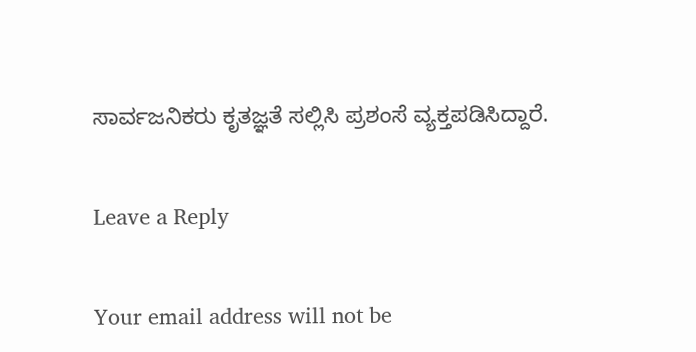ಸಾರ್ವಜನಿಕರು ಕೃತಜ್ಞತೆ ಸಲ್ಲಿಸಿ ಪ್ರಶಂಸೆ ವ್ಯಕ್ತಪಡಿಸಿದ್ದಾರೆ.

Leave a Reply

Your email address will not be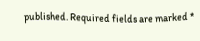published. Required fields are marked *